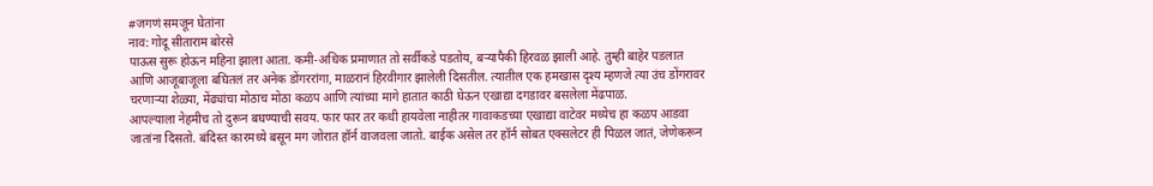#जगणं समजून घेतांना
नाव: गोदू सीताराम बोरसे
पाऊस सुरू होऊन महिना झाला आता. कमी-अधिक प्रमाणात तो सर्वीकडे पडतोय, बऱ्यापैकी हिरवळ झाली आहे. तुम्ही बाहेर पडलात आणि आजूबाजूला बघितलं तर अनेक डोंगररांगा, माळरानं हिरवीगार झालेली दिसतील. त्यातील एक हमखास दृश्य म्हणजे त्या उंच डोंगरावर चरणाऱ्या शेळ्या, मेंढ्यांचा मोठाच मोठा कळप आणि त्यांच्या मागे हातात काठी घेऊन एखाद्या दगडावर बसलेला मेंढपाळ.
आपल्याला नेहमीच तो दुरून बघण्याची सवय. फार फार तर कधी हायवेला नाहीतर गावाकडच्या एखाद्या वाटेवर मध्येच हा कळप आडवा जातांना दिसतो. बंदिस्त कारमध्ये बसून मग जोरात हॉर्न वाजवला जातो. बाईक असेल तर हॉर्न सोबत एक्सलेटर ही पिळल जातं, जेणेकरून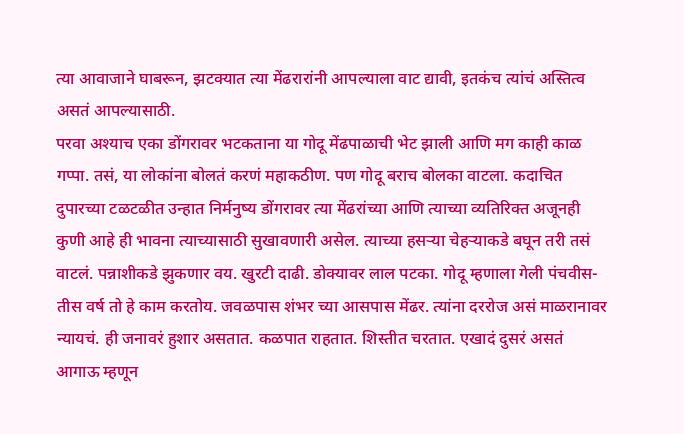त्या आवाजाने घाबरून, झटक्यात त्या मेंढरारांनी आपल्याला वाट द्यावी, इतकंच त्यांचं अस्तित्व असतं आपल्यासाठी.
परवा अश्याच एका डोंगरावर भटकताना या गोदू मेंढपाळाची भेट झाली आणि मग काही काळ गप्पा. तसं, या लोकांना बोलतं करणं महाकठीण. पण गोदू बराच बोलका वाटला. कदाचित दुपारच्या टळटळीत उन्हात निर्मनुष्य डोंगरावर त्या मेंढरांच्या आणि त्याच्या व्यतिरिक्त अजूनही कुणी आहे ही भावना त्याच्यासाठी सुखावणारी असेल. त्याच्या हसऱ्या चेहऱ्याकडे बघून तरी तसं वाटलं. पन्नाशीकडे झुकणार वय. खुरटी दाढी. डोक्यावर लाल पटका. गोदू म्हणाला गेली पंचवीस-तीस वर्ष तो हे काम करतोय. जवळपास शंभर च्या आसपास मेंढर. त्यांना दररोज असं माळरानावर न्यायचं. ही जनावरं हुशार असतात. कळपात राहतात. शिस्तीत चरतात. एखादं दुसरं असतं आगाऊ म्हणून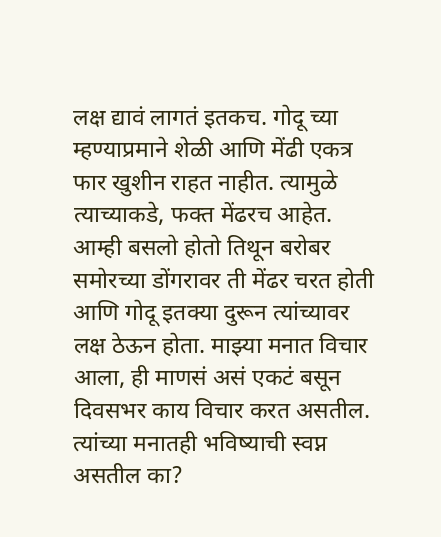लक्ष द्यावं लागतं इतकच. गोदू च्या म्हण्याप्रमाने शेळी आणि मेंढी एकत्र फार खुशीन राहत नाहीत. त्यामुळे त्याच्याकडे, फक्त मेंढरच आहेत.
आम्ही बसलो होतो तिथून बरोबर समोरच्या डोंगरावर ती मेंढर चरत होती आणि गोदू इतक्या दुरून त्यांच्यावर लक्ष ठेऊन होता. माझ्या मनात विचार आला, ही माणसं असं एकटं बसून दिवसभर काय विचार करत असतील. त्यांच्या मनातही भविष्याची स्वप्न असतील का?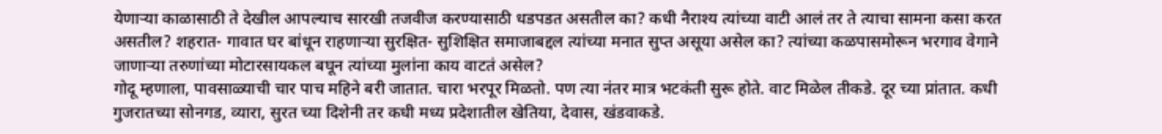येणाऱ्या काळासाठी ते देखील आपल्याच सारखी तजवीज करण्यासाठी धडपडत असतील का? कधी नैराश्य त्यांच्या वाटी आलं तर ते त्याचा सामना कसा करत असतील? शहरात- गावात घर बांधून राहणाऱ्या सुरक्षित- सुशिक्षित समाजाबद्दल त्यांच्या मनात सुप्त असूया असेल का? त्यांच्या कळपासमोरून भरगाव वेगाने जाणाऱ्या तरुणांच्या मोटारसायकल बघून त्यांच्या मुलांना काय वाटतं असेल?
गोदू म्हणाला, पावसाळ्याची चार पाच महिने बरी जातात. चारा भरपूर मिळतो. पण त्या नंतर मात्र भटकंती सुरू होते. वाट मिळेल तीकडे. दूर च्या प्रांतात. कधी गुजरातच्या सोनगड, व्यारा, सुरत च्या दिशेनी तर कधी मध्य प्रदेशातील खेतिया, देवास, खंडवाकडे.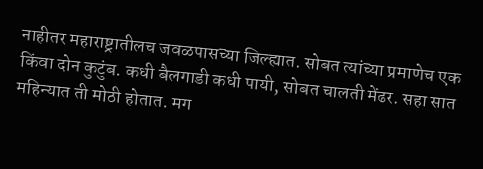नाहीतर महाराष्ट्रातीलच जवळपासच्या जिल्ह्यात. सोबत त्यांच्या प्रमाणेच एक किंवा दोन कुटुंब. कधी बैलगाडी कधी पायी, सोबत चालती मेंढर. सहा सात महिन्यात ती मोठी होतात. मग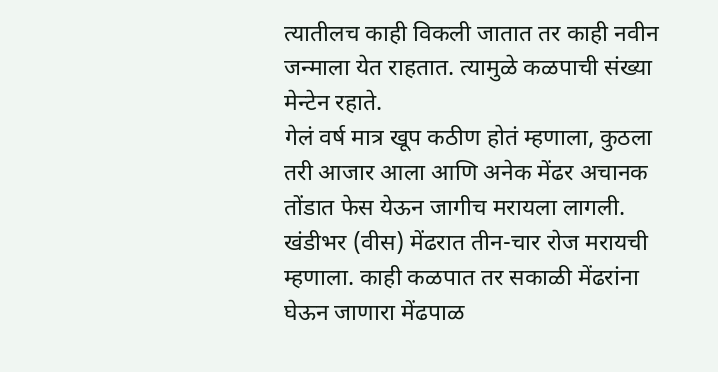त्यातीलच काही विकली जातात तर काही नवीन जन्माला येत राहतात. त्यामुळे कळपाची संख्या मेन्टेन रहाते.
गेलं वर्ष मात्र खूप कठीण होतं म्हणाला, कुठला तरी आजार आला आणि अनेक मेंढर अचानक तोंडात फेस येऊन जागीच मरायला लागली. खंडीभर (वीस) मेंढरात तीन-चार रोज मरायची म्हणाला. काही कळपात तर सकाळी मेंढरांना घेऊन जाणारा मेंढपाळ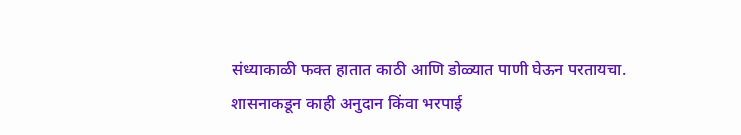संध्याकाळी फक्त हातात काठी आणि डोळ्यात पाणी घेऊन परतायचा.
शासनाकडून काही अनुदान किंवा भरपाई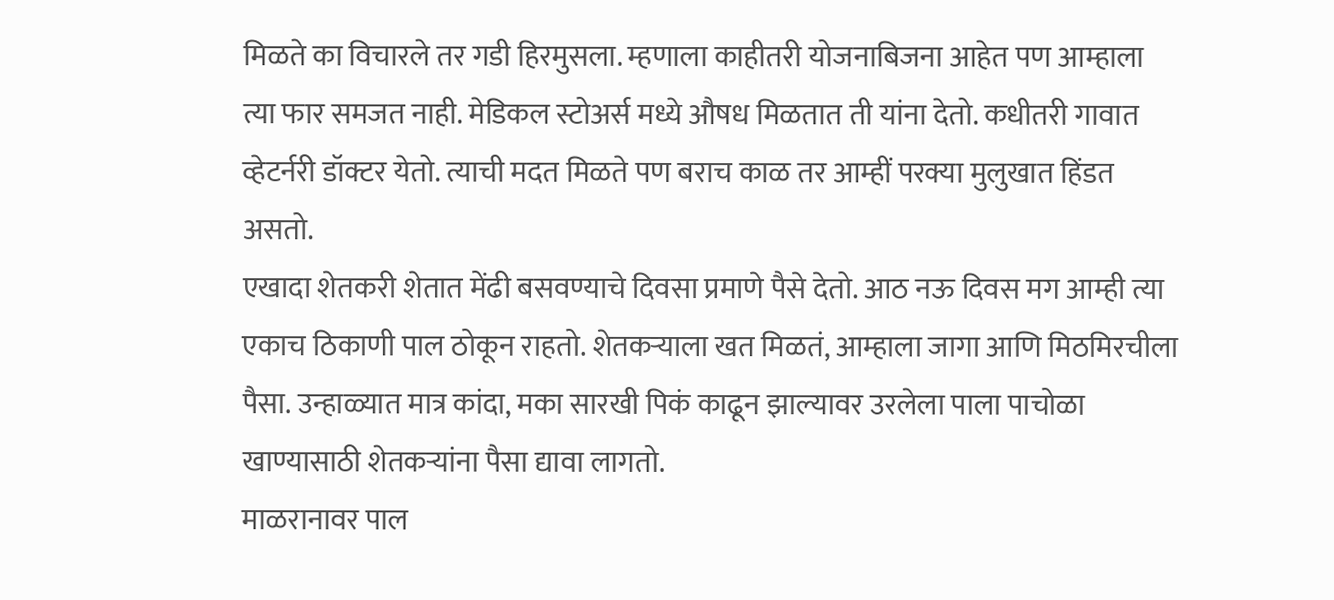मिळते का विचारले तर गडी हिरमुसला. म्हणाला काहीतरी योजनाबिजना आहेत पण आम्हाला त्या फार समजत नाही. मेडिकल स्टोअर्स मध्ये औषध मिळतात ती यांना देतो. कधीतरी गावात व्हेटर्नरी डॉक्टर येतो. त्याची मदत मिळते पण बराच काळ तर आम्हीं परक्या मुलुखात हिंडत असतो.
एखादा शेतकरी शेतात मेंढी बसवण्याचे दिवसा प्रमाणे पैसे देतो. आठ नऊ दिवस मग आम्ही त्या एकाच ठिकाणी पाल ठोकून राहतो. शेतकऱ्याला खत मिळतं, आम्हाला जागा आणि मिठमिरचीला पैसा. उन्हाळ्यात मात्र कांदा, मका सारखी पिकं काढून झाल्यावर उरलेला पाला पाचोळा खाण्यासाठी शेतकऱ्यांना पैसा द्यावा लागतो.
माळरानावर पाल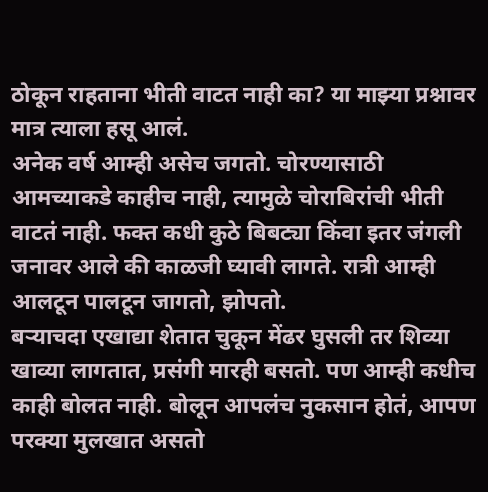ठोकून राहताना भीती वाटत नाही का? या माझ्या प्रश्नावर मात्र त्याला हसू आलं.
अनेक वर्ष आम्ही असेच जगतो. चोरण्यासाठी आमच्याकडे काहीच नाही, त्यामुळे चोराबिरांची भीती वाटतं नाही. फक्त कधी कुठे बिबट्या किंवा इतर जंगली जनावर आले की काळजी घ्यावी लागते. रात्री आम्ही आलटून पालटून जागतो, झोपतो.
बऱ्याचदा एखाद्या शेतात चुकून मेंढर घुसली तर शिव्या खाव्या लागतात, प्रसंगी मारही बसतो. पण आम्ही कधीच काही बोलत नाही. बोलून आपलंच नुकसान होतं, आपण परक्या मुलखात असतो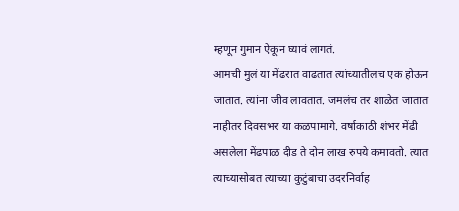म्हणून गुमान ऐकून घ्यावं लागतं.
आमची मुलं या मेंढरात वाढतात त्यांच्यातीलच एक होऊन जातात. त्यांना जीव लावतात. जमलंच तर शाळेत जातात नाहीतर दिवसभर या कळपामागे. वर्षाकाठी शंभर मेंढी असलेला मेंढपाळ दीड ते दोन लाख रुपये कमावतो. त्यात त्याच्यासोबत त्याच्या कुटुंबाचा उदरनिर्वाह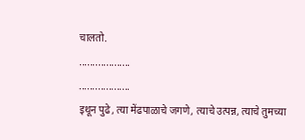चालतो.
...................
...................
इथून पुढे, त्या मेंढपाळाचे जगणे, त्याचे उत्पन्न, त्याचे तुमच्या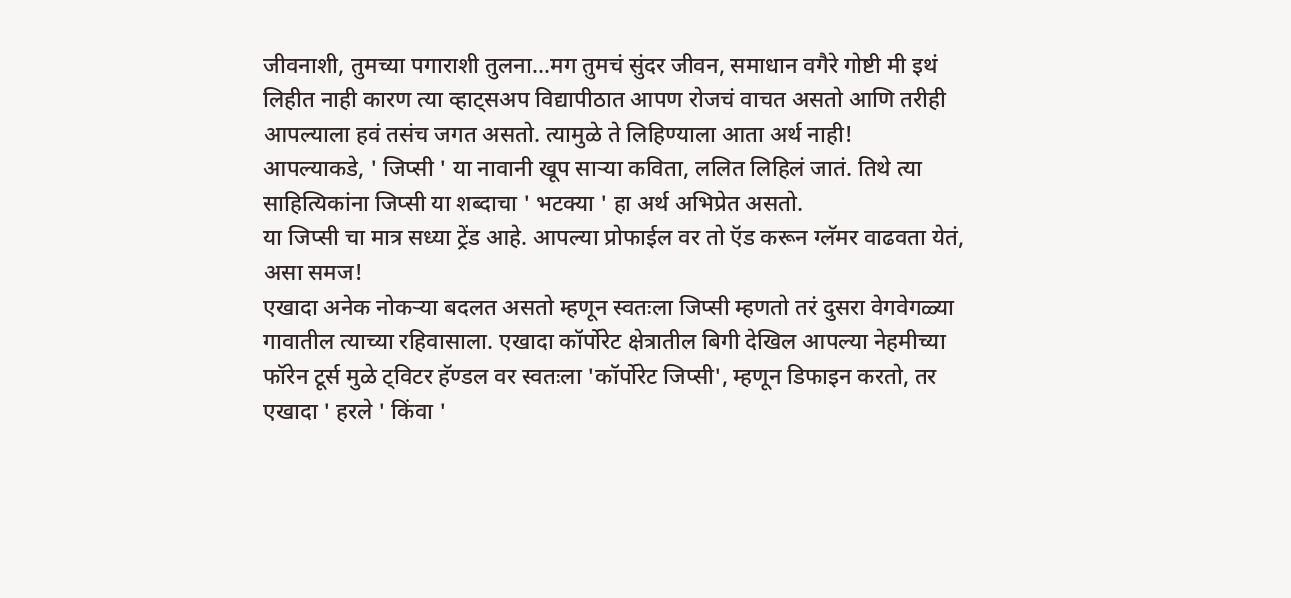जीवनाशी, तुमच्या पगाराशी तुलना...मग तुमचं सुंदर जीवन, समाधान वगैरे गोष्टी मी इथं लिहीत नाही कारण त्या व्हाट्सअप विद्यापीठात आपण रोजचं वाचत असतो आणि तरीही आपल्याला हवं तसंच जगत असतो. त्यामुळे ते लिहिण्याला आता अर्थ नाही!
आपल्याकडे, ' जिप्सी ' या नावानी खूप साऱ्या कविता, ललित लिहिलं जातं. तिथे त्या साहित्यिकांना जिप्सी या शब्दाचा ' भटक्या ' हा अर्थ अभिप्रेत असतो.
या जिप्सी चा मात्र सध्या ट्रेंड आहे. आपल्या प्रोफाईल वर तो ऍड करून ग्लॅमर वाढवता येतं, असा समज!
एखादा अनेक नोकऱ्या बदलत असतो म्हणून स्वतःला जिप्सी म्हणतो तरं दुसरा वेगवेगळ्या गावातील त्याच्या रहिवासाला. एखादा कॉर्पोरेट क्षेत्रातील बिगी देखिल आपल्या नेहमीच्या फॉरेन टूर्स मुळे ट्विटर हॅण्डल वर स्वतःला 'कॉर्पोरेट जिप्सी', म्हणून डिफाइन करतो, तर एखादा ' हरले ' किंवा '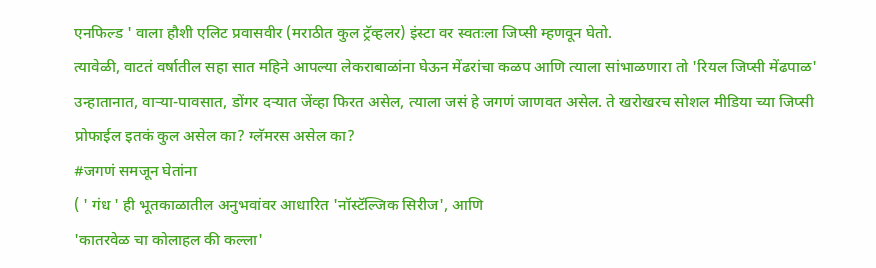एनफिल्ड ' वाला हौशी एलिट प्रवासवीर (मराठीत कुल ट्रॅव्हलर) इंस्टा वर स्वतःला जिप्सी म्हणवून घेतो.
त्यावेळी, वाटतं वर्षातील सहा सात महिने आपल्या लेकराबाळांना घेऊन मेंढरांचा कळप आणि त्याला सांभाळणारा तो 'रियल जिप्सी मेंढपाळ' उन्हातानात, वाऱ्या-पावसात, डोंगर दऱ्यात जेंव्हा फिरत असेल, त्याला जसं हे जगणं जाणवत असेल. ते खरोखरच सोशल मीडिया च्या जिप्सी प्रोफाईल इतकं कुल असेल का? ग्लॅमरस असेल का?
#जगणं समजून घेतांना
( ' गंध ' ही भूतकाळातील अनुभवांवर आधारित 'नॉस्टॅल्जिक सिरीज', आणि
'कातरवेळ चा कोलाहल की कल्ला'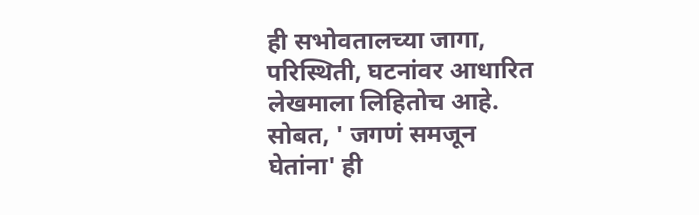ही सभोवतालच्या जागा, परिस्थिती, घटनांवर आधारित लेखमाला लिहितोच आहे.
सोबत, ' जगणं समजून घेतांना' ही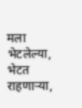मला भेटलेल्या, भेटत राहणाऱ्या,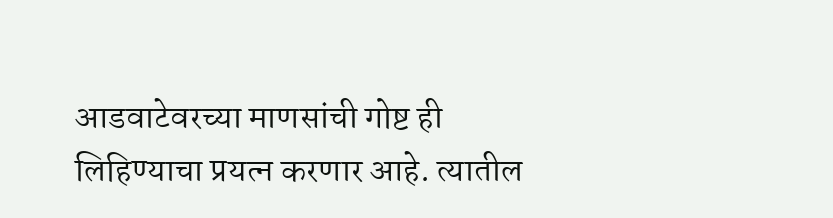आडवाटेवरच्या माणसांची गोष्ट ही लिहिण्याचा प्रयत्न करणार आहे. त्यातील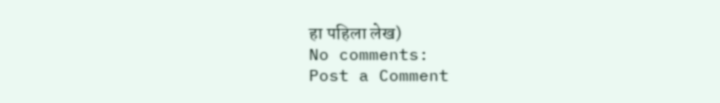हा पहिला लेख)
No comments:
Post a Comment